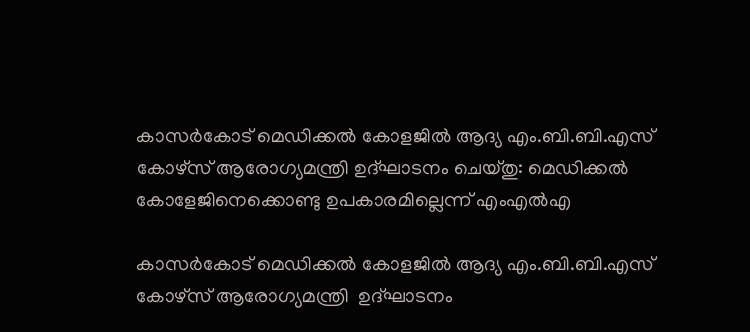കാസർകോട് മെഡിക്കൽ കോളജിൽ ആദ്യ എം.ബി.ബി.എസ് കോഴ്‌സ് ആരോഗ്യമന്ത്രി ഉദ്ഘാടനം ചെയ്‌തു: മെഡിക്കൽ കോളേജിനെക്കൊണ്ടു ഉപകാരമില്ലെന്ന് എംഎൽഎ

കാസർകോട് മെഡിക്കൽ കോളജിൽ ആദ്യ എം.ബി.ബി.എസ് കോഴ്‌സ് ആരോഗ്യമന്ത്രി  ഉദ്ഘാടനം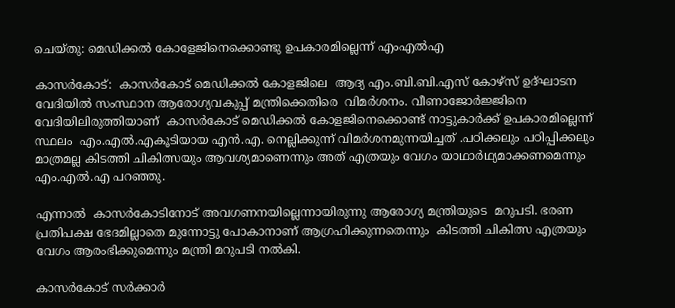ചെയ്‌തു: മെഡിക്കൽ കോളേജിനെക്കൊണ്ടു ഉപകാരമില്ലെന്ന് എംഎൽഎ

കാസർകോട്:  കാസർകോട് മെഡിക്കൽ കോളജിലെ  ആദ്യ എം.ബി.ബി.എസ് കോഴ്‌സ് ഉദ്ഘാടന വേദിയിൽ സംസ്ഥാന ആരോഗ്യവകുപ്പ് മന്ത്രിക്കെതിരെ  വിമർശനം. വീണാജോർജ്ജിനെ വേദിയിലിരുത്തിയാണ്  കാസർകോട് മെഡിക്കൽ കോളജിനെക്കൊണ്ട് നാട്ടുകാർക്ക് ഉപകാരമില്ലെന്ന് സ്ഥലം  എം.എൽ.എകൂടിയായ എൻ.എ. നെല്ലിക്കുന്ന് വിമർശനമുന്നയിച്ചത് .പഠിക്കലും പഠിപ്പിക്കലും മാത്രമല്ല കിടത്തി ചികിത്സയും ആവശ്യമാണെന്നും അത് എത്രയും വേഗം യാഥാർഥ്യമാക്കണമെന്നും  എം.എൽ.എ പറഞ്ഞു.

എന്നാൽ  കാസർകോടിനോട് അവഗണനയില്ലെന്നായിരുന്നു ആരോഗ്യ മന്ത്രിയുടെ  മറുപടി. ഭരണ പ്രതിപക്ഷ ഭേദമില്ലാതെ മുന്നോട്ടു പോകാനാണ് ആഗ്രഹിക്കുന്നതെന്നും  കിടത്തി ചികിത്സ എത്രയും വേഗം ആരംഭിക്കുമെന്നും മന്ത്രി മറുപടി നൽകി.

കാസർകോട് സർക്കാർ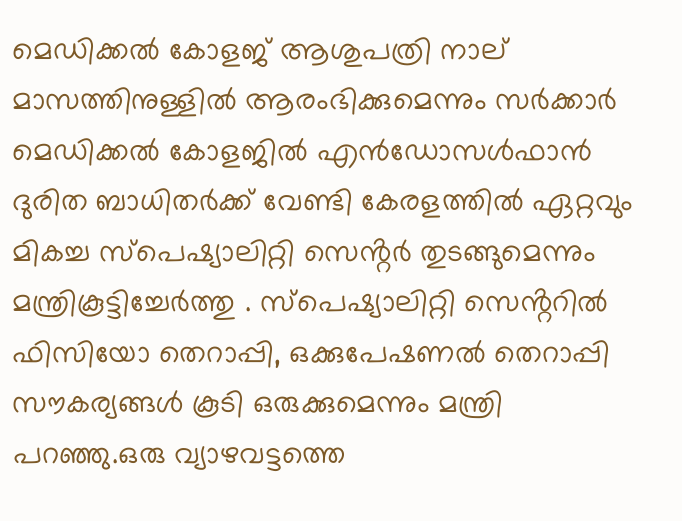മെഡിക്കൽ കോളജ് ആശുപത്രി നാല് മാസത്തിനുള്ളിൽ ആരംഭിക്കുമെന്നും സർക്കാർ മെഡിക്കൽ കോളജിൽ എൻഡോസൾഫാൻ ദുരിത ബാധിതർക്ക് വേണ്ടി കേരളത്തിൽ ഏറ്റവും മികച്ച സ്പെഷ്യാലിറ്റി സെൻ്റർ തുടങ്ങുമെന്നും മന്ത്രികൂട്ടിച്ചേർത്തു . സ്പെഷ്യാലിറ്റി സെൻ്ററിൽ ഫിസിയോ തെറാപ്പി, ഒക്കുപേഷണൽ തെറാപ്പി സൗകര്യങ്ങൾ കൂടി ഒരുക്കുമെന്നും മന്ത്രി പറഞ്ഞു.ഒരു വ്യാഴവട്ടത്തെ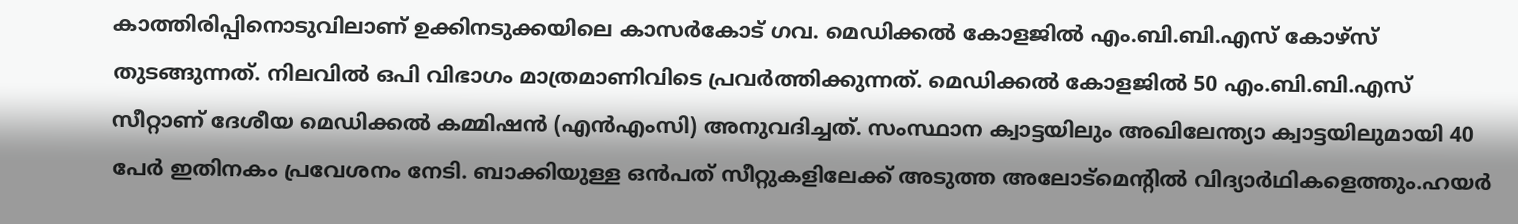കാത്തിരിപ്പിനൊടുവിലാണ് ഉക്കിനടുക്കയിലെ കാസർകോട് ഗവ. മെഡിക്കൽ കോളജിൽ എം.ബി.ബി.എസ് കോഴ്‌സ്‌ തുടങ്ങുന്നത്. നിലവിൽ ഒപി വിഭാഗം മാത്രമാണിവിടെ പ്രവർത്തിക്കുന്നത്. മെഡിക്കൽ കോളജിൽ 50 എം.ബി.ബി.എസ് സീറ്റാണ് ദേശീയ മെഡിക്കൽ കമ്മിഷൻ (എൻഎംസി) അനുവദിച്ചത്. സംസ്ഥാന ക്വാട്ടയിലും അഖിലേന്ത്യാ ക്വാട്ടയിലുമായി 40 പേർ ഇതിനകം പ്രവേശനം നേടി. ബാക്കിയുള്ള ഒൻപത് സീറ്റുകളിലേക്ക് അടുത്ത അലോട്‌മെൻ്റിൽ വിദ്യാർഥികളെത്തും.ഹയർ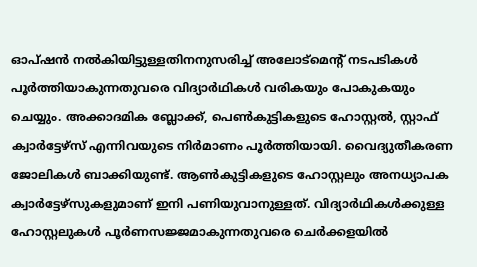ഓപ്ഷൻ നൽകിയിട്ടുള്ളതിനനുസരിച്ച് അലോട്‌മെൻ്റ് നടപടികൾ പൂർത്തിയാകുന്നതുവരെ വിദ്യാർഥികൾ വരികയും പോകുകയും ചെയ്യും. അക്കാദമിക ബ്ലോക്ക്, പെൺകുട്ടികളുടെ ഹോസ്റ്റൽ, സ്റ്റാഫ് ക്വാർട്ടേഴ്‌സ് എന്നിവയുടെ നിർമാണം പൂർത്തിയായി. വൈദ്യുതീകരണ ജോലികൾ ബാക്കിയുണ്ട്. ആൺകുട്ടികളുടെ ഹോസ്റ്റലും അനധ്യാപക ക്വാർട്ടേഴ്‌സുകളുമാണ് ഇനി പണിയുവാനുള്ളത്. വിദ്യാർഥികൾക്കുള്ള ഹോസ്റ്റലുകൾ പൂർണസജ്ജമാകുന്നതുവരെ ചെർക്കളയിൽ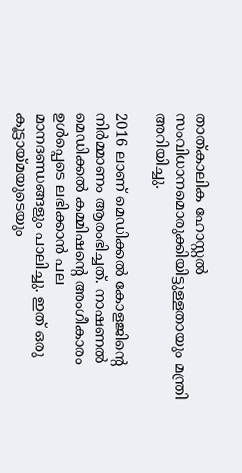താത്കാലിക ഹോസ്റ്റൽ സംവിധാനമൊരുക്കിയിട്ടുള്ളതായും മന്ത്രി അറിയിച്ചു.

2016 ലാണ് മെഡിക്കൽ കോളജിൻ്റെ നിർമ്മാണം ആരംഭിച്ചത്. നാഷണൽ മെഡിക്കൽ കമ്മിഷൻ്റെ അംഗീകാരം ഉൾപ്പെടെ ലഭിക്കാൻ പല മാനദണ്ഡങ്ങളും പാലിച്ചു. ഇത് ഒരു കൂട്ടായ്‌മയുടെയും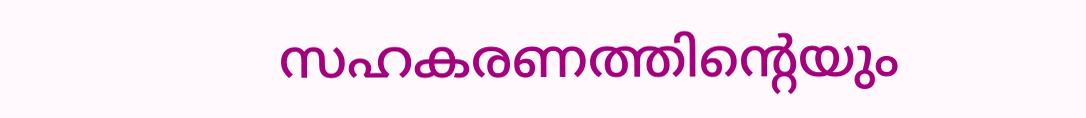സഹകരണത്തിൻ്റെയും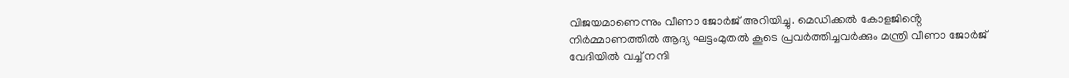വിജയമാണെന്നും വീണാ ജോർജ് അറിയിച്ചു. മെഡിക്കൽ കോളജിൻ്റെ നിർമ്മാണത്തിൽ ആദ്യ ഘട്ടംമുതൽ കൂടെ പ്രവർത്തിച്ചവർക്കും മന്ത്രി വീണാ ജോർജ് വേദിയിൽ വച്ച് നന്ദി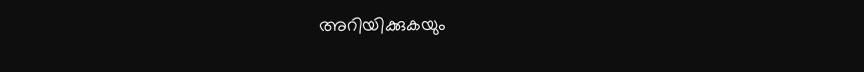അറിയിക്കുകയും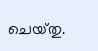ചെയ്‌തു.